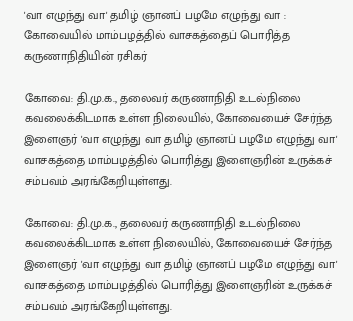'வா எழுந்து வா' தமிழ் ஞானப் பழமே எழுந்து வா : கோவையில் மாம்பழத்தில் வாசகத்தைப் பொரித்த கருணாநிதியின் ரசிகர்

கோவை: தி.மு.க., தலைவர் கருணாநிதி உடல்நிலை கவலைக்கிடமாக உள்ள நிலையில், கோவையைச் சேர்ந்த இளைஞர் 'வா எழுந்து வா தமிழ் ஞானப் பழமே எழுந்து வா' வாசகத்தை மாம்பழத்தில் பொரித்து இளைஞரின் உருக்கச் சம்பவம் அரங்கேறியுள்ளது.

கோவை: தி.மு.க., தலைவர் கருணாநிதி உடல்நிலை கவலைக்கிடமாக உள்ள நிலையில், கோவையைச் சேர்ந்த இளைஞர் 'வா எழுந்து வா தமிழ் ஞானப் பழமே எழுந்து வா' வாசகத்தை மாம்பழத்தில் பொரித்து இளைஞரின் உருக்கச் சம்பவம் அரங்கேறியுள்ளது.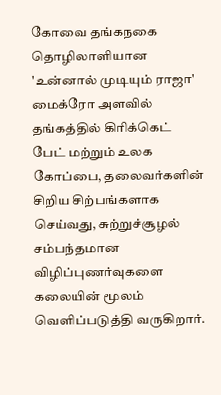கோவை தங்கநகை தொழிலாளியான 'உன்னால் முடியும் ராஜா' மைக்ரோ அளவில் தங்கத்தில் கிரிக்கெட் பேட் மற்றும் உலக கோப்பை, தலைவர்களின் சிறிய சிற்பங்களாக செய்வது, சுற்றுச்சூழல் சம்பந்தமான விழிப்புணர்வுகளை கலையின் மூலம் வெளிப்படுத்தி வருகிறார்.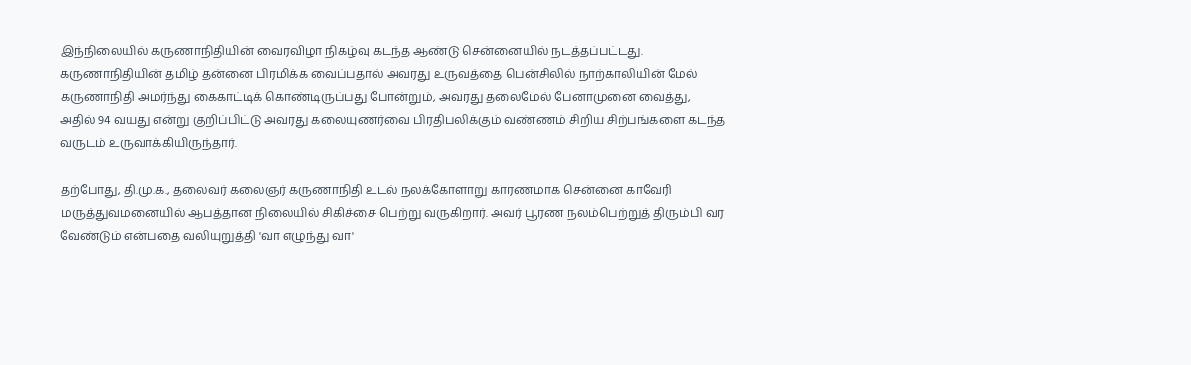இந்நிலையில் கருணாநிதியின் வைரவிழா நிகழ்வு கடந்த ஆண்டு சென்னையில் நடத்தப்பட்டது. கருணாநிதியின் தமிழ் தன்னை பிரமிக்க வைப்பதால் அவரது உருவத்தை பென்சிலில் நாற்காலியின் மேல் கருணாநிதி அமர்ந்து கைகாட்டிக் கொண்டிருப்பது போன்றும், அவரது தலைமேல் பேனாமுனை வைத்து, அதில் 94 வயது என்று குறிப்பிட்டு அவரது கலையுணர்வை பிரதிபலிக்கும் வண்ணம் சிறிய சிற்பங்களை கடந்த வருடம் உருவாக்கியிருந்தார்.

தற்போது, தி.மு.க., தலைவர் கலைஞர் கருணாநிதி உடல் நலக்கோளாறு காரணமாக சென்னை காவேரி மருத்துவமனையில் ஆபத்தான நிலையில் சிகிச்சை பெற்று வருகிறார். அவர் பூரண நலம்பெற்றுத் திரும்பி வர வேண்டும் என்பதை வலியுறுத்தி 'வா எழுந்து வா'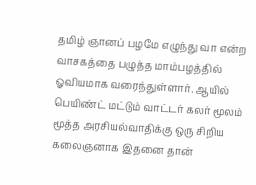தமிழ் ஞானப் பழமே எழுந்து வா என்ற வாசகத்தை பழுத்த மாம்பழத்தில் ஓவியமாக வரைந்துள்ளார். ஆயில் பெயிண்ட் மட்டும் வாட்டர் கலர் மூலம் மூத்த அரசியல்வாதிக்கு ஒரு சிறிய கலைஞனாக இதனை தான்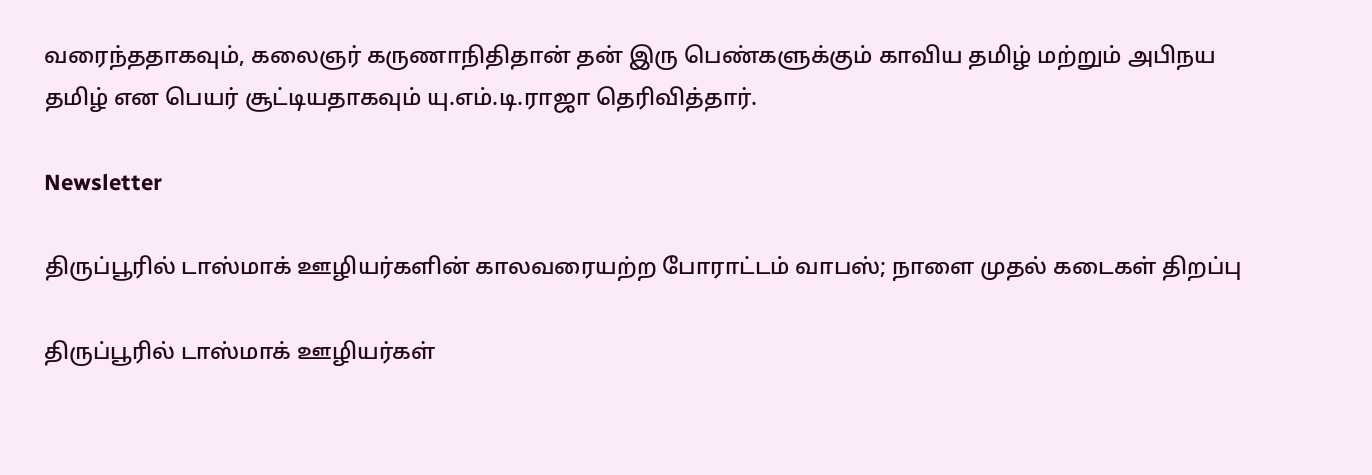வரைந்ததாகவும், கலைஞர் கருணாநிதிதான் தன் இரு பெண்களுக்கும் காவிய தமிழ் மற்றும் அபிநய தமிழ் என பெயர் சூட்டியதாகவும் யு.எம்.டி.ராஜா தெரிவித்தார்.

Newsletter

திருப்பூரில் டாஸ்மாக் ஊழியர்களின் காலவரையற்ற போராட்டம் வாபஸ்; நாளை முதல் கடைகள் திறப்பு

திருப்பூரில் டாஸ்மாக் ஊழியர்கள்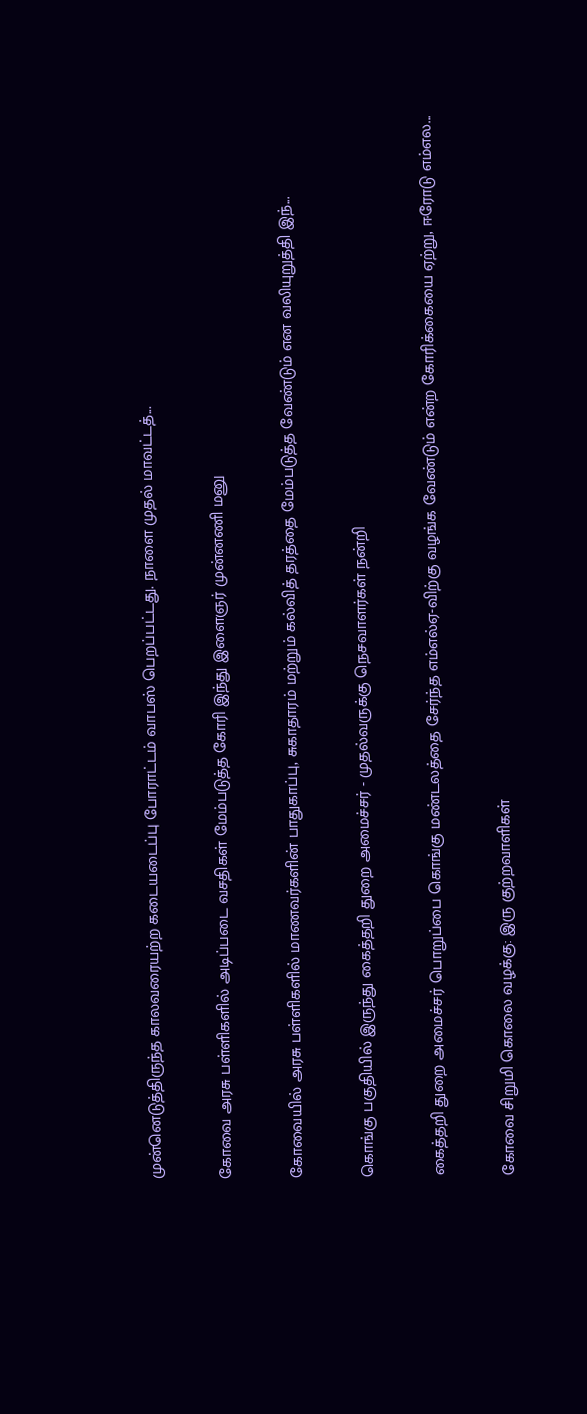முன்னெடுத்திருந்த காலவரையற்ற கடையடைப்பு போராட்டம் வாபஸ் பெறப்பட்டது. நாளை முதல் மாவட்டத்...

கோவை அரசு பள்ளிகளில் அடிப்படை வசதிகள் மேம்படுத்த கோரி இந்து இளைஞர் முன்னணி மனு

கோவையில் அரசு பள்ளிகளில் மாணவர்களின் பாதுகாப்பு, சுகாதாரம் மற்றும் கல்வித் தரத்தை மேம்படுத்த வேண்டும் என வலியுறுத்தி இந்...

கொங்கு பகுதியில் இருந்து கைத்தறி துறை அமைச்சர் - முதல்வருக்கு நெசவாளர்கள் நன்றி

கைத்தறி துறை அமைச்சர் பொறுப்பை கொங்கு மண்டலத்தை சேர்ந்த எம்எல்ஏ-விற்கு வழங்க வேண்டும் என்ற கோரிக்கையை ஏற்று, ஈரோடு எம்எல...

கோவை சிறுமி கொலை வழக்கு: இரு குற்றவாளிகள்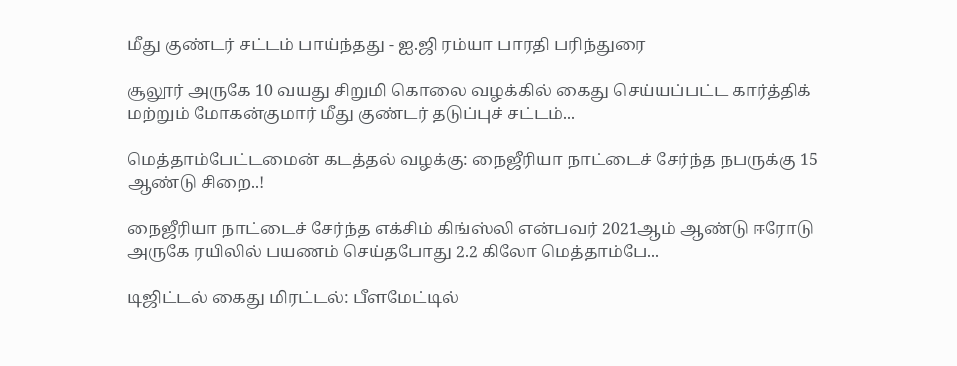மீது குண்டர் சட்டம் பாய்ந்தது - ஐ.ஜி ரம்யா பாரதி பரிந்துரை

சூலூர் அருகே 10 வயது சிறுமி கொலை வழக்கில் கைது செய்யப்பட்ட கார்த்திக் மற்றும் மோகன்குமார் மீது குண்டர் தடுப்புச் சட்டம்...

மெத்தாம்பேட்டமைன் கடத்தல் வழக்கு: நைஜீரியா நாட்டைச் சேர்ந்த நபருக்கு 15 ஆண்டு சிறை..!

நைஜீரியா நாட்டைச் சேர்ந்த எக்சிம் கிங்ஸ்லி என்பவர் 2021ஆம் ஆண்டு ஈரோடு அருகே ரயிலில் பயணம் செய்தபோது 2.2 கிலோ மெத்தாம்பே...

டிஜிட்டல் கைது மிரட்டல்: பீளமேட்டில்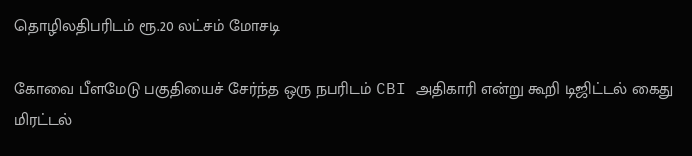தொழிலதிபரிடம் ரூ.20 லட்சம் மோசடி

கோவை பீளமேடு பகுதியைச் சேர்ந்த ஒரு நபரிடம் CBI அதிகாரி என்று கூறி டிஜிட்டல் கைது மிரட்டல்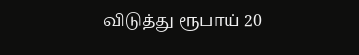விடுத்து ரூபாய் 20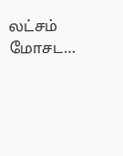லட்சம் மோசட...